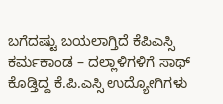ಬಗೆದಷ್ಟು ಬಯಲಾಗ್ತಿದೆ ಕೆಪಿಎಸ್ಸಿ ಕರ್ಮಕಾಂಡ – ದಲ್ಲಾಳಿಗಳಿಗೆ ಸಾಥ್ ಕೊಡ್ತಿದ್ದ ಕೆ.ಪಿ.ಎಸ್ಸಿ ಉದ್ಯೋಗಿಗಳು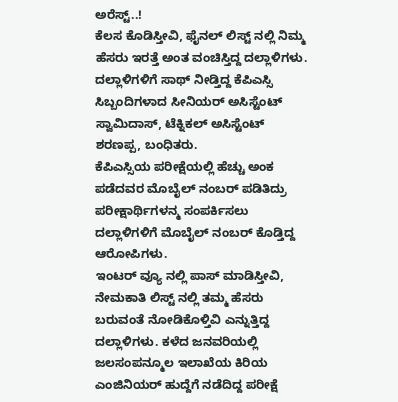ಅರೆಸ್ಟ್..!
ಕೆಲಸ ಕೊಡಿಸ್ತೀವಿ, ಫೈನಲ್ ಲಿಸ್ಟ್ ನಲ್ಲಿ ನಿಮ್ಮ ಹೆಸರು ಇರತ್ತೆ ಅಂತ ವಂಚಿಸ್ತಿದ್ದ ದಲ್ಲಾಳಿಗಳು. ದಲ್ಲಾಳಿಗಳಿಗೆ ಸಾಥ್ ನೀಡ್ತಿದ್ದ ಕೆಪಿಎಸ್ಸಿ ಸಿಬ್ಬಂದಿಗಳಾದ ಸೀನಿಯರ್ ಅಸಿಸ್ಟೆಂಟ್ ಸ್ವಾಮಿದಾಸ್, ಟೆಕ್ನಿಕಲ್ ಅಸಿಸ್ಟೆಂಟ್ ಶರಣಪ್ಪ, ಬಂಧಿತರು.
ಕೆಪಿಎಸ್ಸಿಯ ಪರೀಕ್ಷೆಯಲ್ಲಿ ಹೆಚ್ಚು ಅಂಕ ಪಡೆದವರ ಮೊಬೈಲ್ ನಂಬರ್ ಪಡಿತಿದ್ರು
ಪರೀಕ್ಷಾರ್ಥಿಗಳನ್ಮ ಸಂಪರ್ಕಿಸಲು ದಲ್ಲಾಳಿಗಳಿಗೆ ಮೊಬೈಲ್ ನಂಬರ್ ಕೊಡ್ತಿದ್ದ ಆರೋಪಿಗಳು.
ಇಂಟರ್ ವ್ಯೂ ನಲ್ಲಿ ಪಾಸ್ ಮಾಡಿಸ್ತೀವಿ, ನೇಮಕಾತಿ ಲಿಸ್ಟ್ ನಲ್ಲಿ ತಮ್ಮ ಹೆಸರು ಬರುವಂತೆ ನೋಡಿಕೊಳ್ತಿವಿ ಎನ್ನುತ್ತಿದ್ದ ದಲ್ಲಾಳಿಗಳು. ಕಳೆದ ಜನವರಿಯಲ್ಲಿ ಜಲಸಂಪನ್ಮೂಲ ಇಲಾಖೆಯ ಕಿರಿಯ ಎಂಜಿನಿಯರ್ ಹುದ್ದೆಗೆ ನಡೆದಿದ್ದ ಪರೀಕ್ಷೆ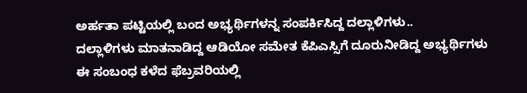ಅರ್ಹತಾ ಪಟ್ಟಿಯಲ್ಲಿ ಬಂದ ಅಭ್ಯರ್ಥಿಗಳನ್ನ ಸಂಪರ್ಕಿಸಿದ್ದ ದಲ್ಲಾಳಿಗಳು..
ದಲ್ಲಾಳಿಗಳು ಮಾತನಾಡಿದ್ದ ಆಡಿಯೋ ಸಮೇತ ಕೆಪಿಎಸ್ಸಿಗೆ ದೂರುನೀಡಿದ್ದ ಅಭ್ಯರ್ಥಿಗಳು
ಈ ಸಂಬಂಧ ಕಳೆದ ಫೆಬ್ರವರಿಯಲ್ಲಿ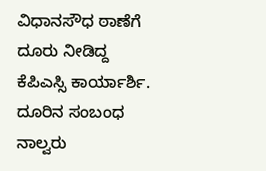ವಿಧಾನಸೌಧ ಠಾಣೆಗೆ ದೂರು ನೀಡಿದ್ದ ಕೆಪಿಎಸ್ಸಿ ಕಾರ್ಯಾರ್ಶಿ. ದೂರಿನ ಸಂಬಂಧ ನಾಲ್ವರು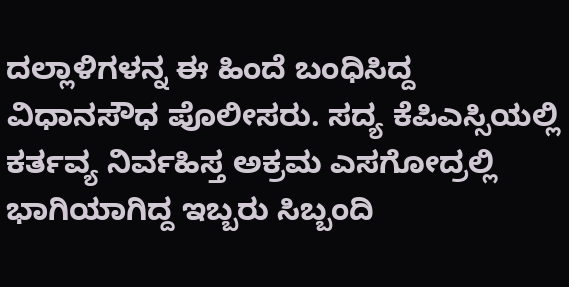ದಲ್ಲಾಳಿಗಳನ್ನ ಈ ಹಿಂದೆ ಬಂಧಿಸಿದ್ದ ವಿಧಾನಸೌಧ ಪೊಲೀಸರು. ಸದ್ಯ ಕೆಪಿಎಸ್ಸಿಯಲ್ಲಿ ಕರ್ತವ್ಯ ನಿರ್ವಹಿಸ್ತ ಅಕ್ರಮ ಎಸಗೋದ್ರಲ್ಲಿ ಭಾಗಿಯಾಗಿದ್ದ ಇಬ್ಬರು ಸಿಬ್ಬಂದಿ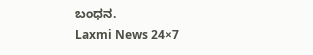ಬಂಧನ.
Laxmi News 24×7